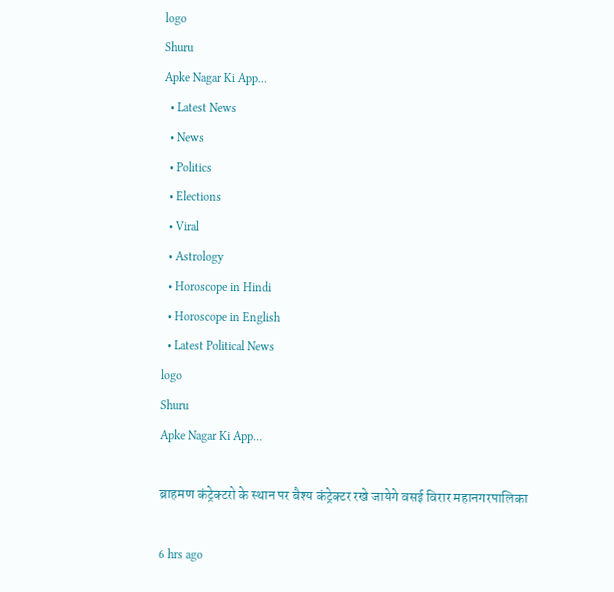logo
Shuru
Apke Nagar Ki App…
  • Latest News
  • News
  • Politics
  • Elections
  • Viral
  • Astrology
  • Horoscope in Hindi
  • Horoscope in English
  • Latest Political News
logo
Shuru
Apke Nagar Ki App…

ब्राहमण कंट्रेक्टरो के स्थान पर बैश्य कंट्रेक्टर रखे जायेगे वसई विरार महानगरपालिका

6 hrs ago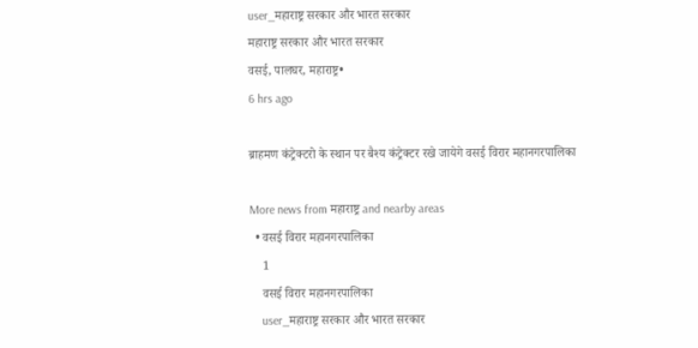user_महाराष्ट्र सरकार और भारत सरकार
महाराष्ट्र सरकार और भारत सरकार
वसई, पालघर, महाराष्ट्र•
6 hrs ago

ब्राहमण कंट्रेक्टरो के स्थान पर बैश्य कंट्रेक्टर रखे जायेगे वसई विरार महानगरपालिका

More news from महाराष्ट्र and nearby areas
  • वसई विरार महानगरपालिका
    1
    वसई विरार महानगरपालिका
    user_महाराष्ट्र सरकार और भारत सरकार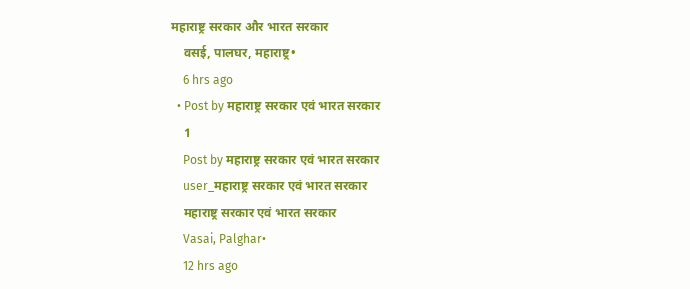महाराष्ट्र सरकार और भारत सरकार
    वसई, पालघर, महाराष्ट्र•
    6 hrs ago
  • Post by महाराष्ट्र सरकार एवं भारत सरकार
    1
    Post by महाराष्ट्र सरकार एवं भारत सरकार
    user_महाराष्ट्र सरकार एवं भारत सरकार
    महाराष्ट्र सरकार एवं भारत सरकार
    Vasai, Palghar•
    12 hrs ago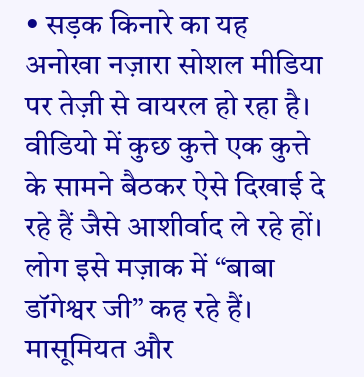• सड़क किनारे का यह अनोखा नज़ारा सोशल मीडिया पर तेज़ी से वायरल हो रहा है। वीडियो में कुछ कुत्ते एक कुत्ते के सामने बैठकर ऐसे दिखाई दे रहे हैं जैसे आशीर्वाद ले रहे हों। लोग इसे मज़ाक में “बाबा डॉगेश्वर जी” कह रहे हैं। मासूमियत और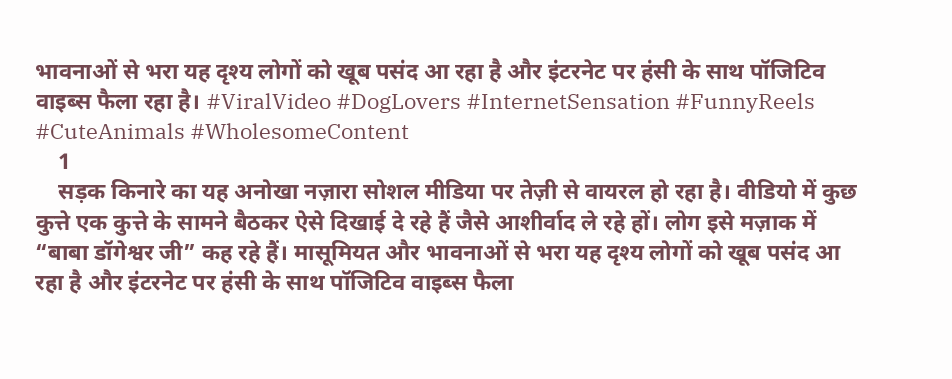भावनाओं से भरा यह दृश्य लोगों को खूब पसंद आ रहा है और इंटरनेट पर हंसी के साथ पॉजिटिव वाइब्स फैला रहा है। #ViralVideo #DogLovers #InternetSensation #FunnyReels #CuteAnimals #WholesomeContent
    1
    सड़क किनारे का यह अनोखा नज़ारा सोशल मीडिया पर तेज़ी से वायरल हो रहा है। वीडियो में कुछ कुत्ते एक कुत्ते के सामने बैठकर ऐसे दिखाई दे रहे हैं जैसे आशीर्वाद ले रहे हों। लोग इसे मज़ाक में “बाबा डॉगेश्वर जी” कह रहे हैं। मासूमियत और भावनाओं से भरा यह दृश्य लोगों को खूब पसंद आ रहा है और इंटरनेट पर हंसी के साथ पॉजिटिव वाइब्स फैला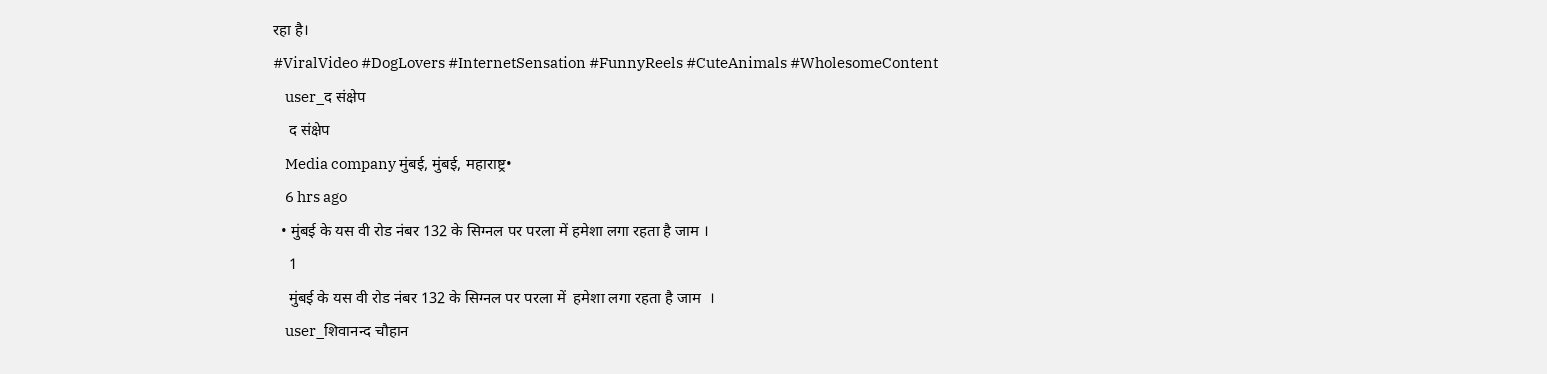रहा है।
#ViralVideo #DogLovers #InternetSensation #FunnyReels #CuteAnimals #WholesomeContent
    user_द संक्षेप
    द संक्षेप
    Media company मुंबई, मुंबई, महाराष्ट्र•
    6 hrs ago
  • मुंबई के यस वी रोड नंबर 132 के सिग्नल पर परला में हमेशा लगा रहता है जाम ।
    1
    मुंबई के यस वी रोड नंबर 132 के सिग्नल पर परला में  हमेशा लगा रहता है जाम  ।
    user_शिवानन्द चौहान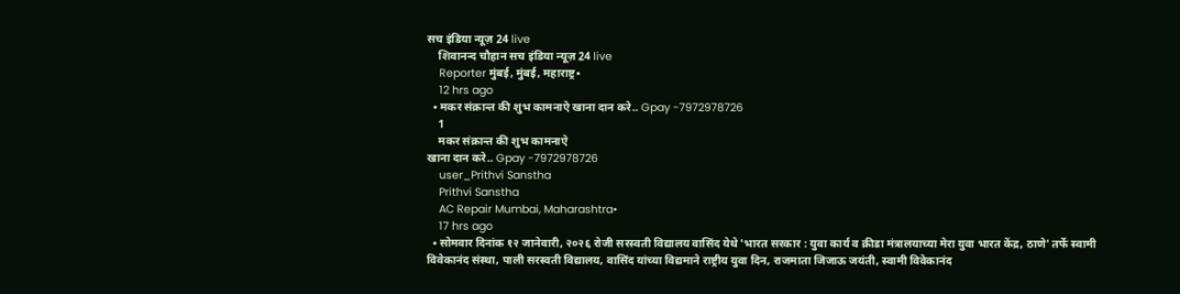सच इंडिया न्यूज़ 24 live
    शिवानन्द चौहान सच इंडिया न्यूज़ 24 live
    Reporter मुंबई, मुंबई, महाराष्ट्र•
    12 hrs ago
  • मकर संक्रान्त की शुभ कामनाऐ खाना दान करे.. Gpay -7972978726
    1
    मकर संक्रान्त की शुभ कामनाऐ
खाना दान करे.. Gpay -7972978726
    user_Prithvi Sanstha
    Prithvi Sanstha
    AC Repair Mumbai, Maharashtra•
    17 hrs ago
  • सोमवार दिनांक १२ जानेवारी, २०२६ रोजी सरस्वती विद्यालय वासिंद येथे 'भारत सरकार : युवा कार्य व क्रीडा मंत्रालयाच्या मेरा युवा भारत केंद्र, ठाणे' तर्फे स्वामी विवेकानंद संस्था, पाली सरस्वती विद्यालय, वासिंद यांच्या विद्यमाने राष्ट्रीय युवा दिन, राजमाता जिजाऊ जयंती, स्वामी विवेकानंद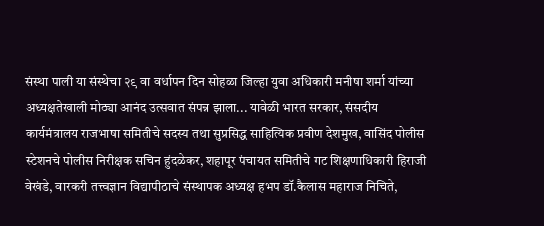संस्था पाली या संस्थेचा २९ वा वर्धापन दिन सोहळा जिल्हा युवा अधिकारी मनीषा शर्मा यांच्या अध्यक्षतेखाली मोठ्या आनंद उत्सवात संपन्न झाला... यावेळी भारत सरकार, संसदीय कार्यमंत्रालय राजभाषा समितीचे सदस्य तथा सुप्रसिद्ध साहित्यिक प्रवीण देशमुख, वासिंद पोलीस स्टेशनचे पोलीस निरीक्षक सचिन हुंदळेकर, शहापूर पंचायत समितीचे गट शिक्षणाधिकारी हिराजी वेखंडे, वारकरी तत्त्वज्ञान विद्यापीठाचे संस्थापक अध्यक्ष हभप डॉ.कैलास महाराज निचिते,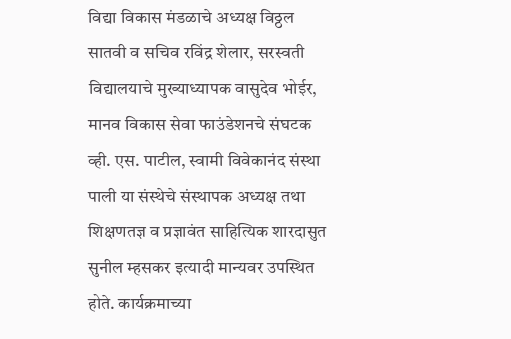विद्या विकास मंडळाचे अध्यक्ष विठ्ठल सातवी व सचिव रविंद्र शेलार, सरस्वती विद्यालयाचे मुख्याध्यापक वासुदेव भोईर, मानव विकास सेवा फाउंडेशनचे संघटक व्ही. एस. पाटील, स्वामी विवेकानंद संस्था पाली या संस्थेचे संस्थापक अध्यक्ष तथा शिक्षणतज्ञ व प्रज्ञावंत साहित्यिक शारदासुत सुनील म्हसकर इत्यादी मान्यवर उपस्थित होते. कार्यक्रमाच्या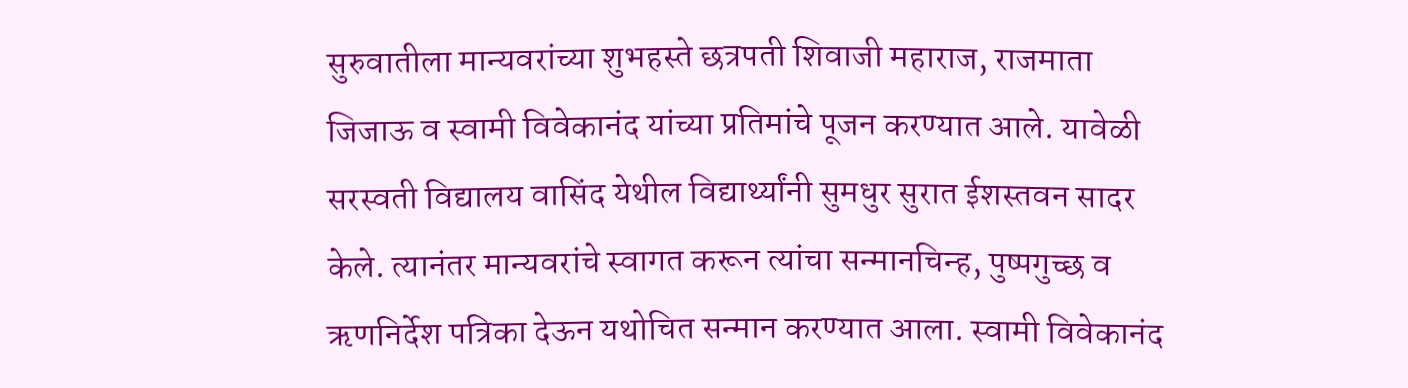सुरुवातीला मान्यवरांच्या शुभहस्ते छत्रपती शिवाजी महाराज, राजमाता जिजाऊ व स्वामी विवेकानंद यांच्या प्रतिमांचे पूजन करण्यात आले. यावेळी सरस्वती विद्यालय वासिंद येथील विद्यार्थ्यांनी सुमधुर सुरात ईशस्तवन सादर केले. त्यानंतर मान्यवरांचे स्वागत करून त्यांचा सन्मानचिन्ह, पुष्पगुच्छ व ऋणनिर्देश पत्रिका देऊन यथोचित सन्मान करण्यात आला. स्वामी विवेकानंद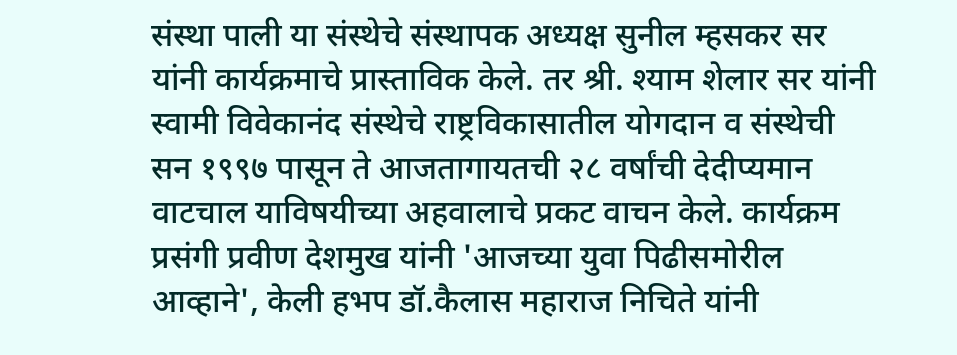संस्था पाली या संस्थेचे संस्थापक अध्यक्ष सुनील म्हसकर सर यांनी कार्यक्रमाचे प्रास्ताविक केले. तर श्री. श्याम शेलार सर यांनी स्वामी विवेकानंद संस्थेचे राष्ट्रविकासातील योगदान व संस्थेची सन १९९७ पासून ते आजतागायतची २८ वर्षांची देदीप्यमान वाटचाल याविषयीच्या अहवालाचे प्रकट वाचन केले. कार्यक्रम प्रसंगी प्रवीण देशमुख यांनी 'आजच्या युवा पिढीसमोरील आव्हाने', केली हभप डॉ.कैलास महाराज निचिते यांनी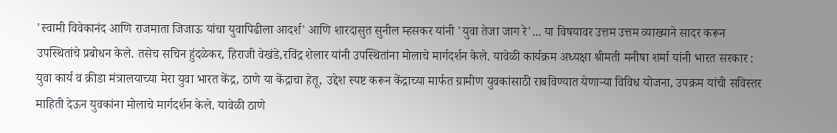'स्वामी विवेकानंद आणि राजमाता जिजाऊ यांचा युवापिढीला आदर्श' आणि शारदासुत सुनील म्हसकर यांनी 'युवा तेजा जाग रे'... या विषयावर उत्तम उत्तम व्याख्याने सादर करून उपस्थितांचे प्रबोधन केले. तसेच सचिन हुंदळेकर, हिराजी वेखंडे,रविंद्र शेलार यांनी उपस्थितांना मोलाचे मार्गदर्शन केले. यावेळी कार्यक्रम अध्यक्षा श्रीमती मनीषा शर्मा यांनी भारत सरकार : युवा कार्य व क्रीडा मंत्रालयाच्या मेरा युवा भारत केंद्र, ठाणे या केंद्राचा हेतू, उद्देश स्पष्ट करून केंद्राच्या मार्फत ग्रामीण युवकांसाठी राबविण्यात येणाऱ्या विविध योजना, उपक्रम यांची सविस्तर माहिती देऊन युवकांना मोलाचे मार्गदर्शन केले. यावेळी ठाणे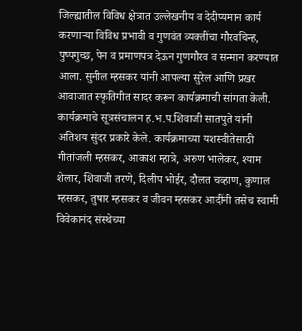जिल्ह्यातील विविध क्षेत्रात उल्लेखनीय व देदीप्यमान कार्य करणाऱ्या विविध प्रभावी व गुणवंत व्यक्तींचा गौरवचिन्ह, पुष्पगुच्छ, पेन व प्रमाणपत्र देऊन गुणगौरव व सन्मान करण्यात आला. सुनील म्हसकर यांनी आपल्या सुरेल आणि प्रखर आवाजात स्फृतिगीत सादर करून कार्यक्रमाची सांगता केली. कार्यक्रमाचे सूत्रसंचालन ह.भ.प.शिवाजी सातपुते यांनी अतिशय सुंदर प्रकारे केले. कार्यक्रमाच्या यशस्वीतेसाठी गीतांजली म्हसकर, आकाश म्हात्रे, अरुण भालेकर, श्याम शेलार, शिवाजी तरणे, दिलीप भोईर, दौलत चव्हाण, कुणाल म्हसकर, तुषार म्हसकर व जीवन म्हसकर आदींनी तसेच स्वामी विवेकानंद संस्थेच्या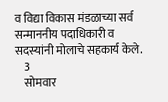व विद्या विकास मंडळाच्या सर्व सन्माननीय पदाधिकारी व सदस्यांनी मोलाचे सहकार्य केले.
    3
    सोमवार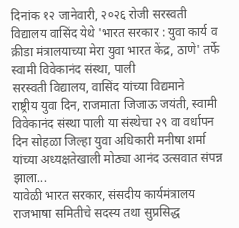दिनांक १२ जानेवारी, २०२६ रोजी सरस्वती विद्यालय वासिंद येथे 'भारत सरकार : युवा कार्य व क्रीडा मंत्रालयाच्या मेरा युवा भारत केंद्र, ठाणे' तर्फे स्वामी विवेकानंद संस्था, पाली
सरस्वती विद्यालय, वासिंद यांच्या विद्यमाने
राष्ट्रीय युवा दिन, राजमाता जिजाऊ जयंती, स्वामी विवेकानंद संस्था पाली या संस्थेचा २९ वा वर्धापन दिन सोहळा जिल्हा युवा अधिकारी मनीषा शर्मा यांच्या अध्यक्षतेखाली मोठ्या आनंद उत्सवात संपन्न झाला...
यावेळी भारत सरकार, संसदीय कार्यमंत्रालय राजभाषा समितीचे सदस्य तथा सुप्रसिद्ध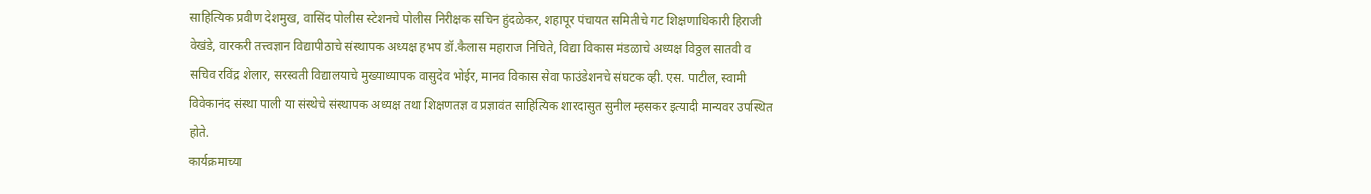साहित्यिक प्रवीण देशमुख, वासिंद पोलीस स्टेशनचे पोलीस निरीक्षक सचिन हुंदळेकर, शहापूर पंचायत समितीचे गट शिक्षणाधिकारी हिराजी वेखंडे, वारकरी तत्त्वज्ञान विद्यापीठाचे संस्थापक अध्यक्ष हभप डॉ.कैलास महाराज निचिते, विद्या विकास मंडळाचे अध्यक्ष विठ्ठल सातवी व सचिव रविंद्र शेलार, सरस्वती विद्यालयाचे मुख्याध्यापक वासुदेव भोईर, मानव विकास सेवा फाउंडेशनचे संघटक व्ही. एस. पाटील, स्वामी विवेकानंद संस्था पाली या संस्थेचे संस्थापक अध्यक्ष तथा शिक्षणतज्ञ व प्रज्ञावंत साहित्यिक शारदासुत सुनील म्हसकर इत्यादी मान्यवर उपस्थित होते.
कार्यक्रमाच्या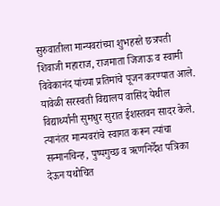सुरुवातीला मान्यवरांच्या शुभहस्ते छत्रपती शिवाजी महाराज, राजमाता जिजाऊ व स्वामी विवेकानंद यांच्या प्रतिमांचे पूजन करण्यात आले. यावेळी सरस्वती विद्यालय वासिंद येथील विद्यार्थ्यांनी सुमधुर सुरात ईशस्तवन सादर केले. त्यानंतर मान्यवरांचे स्वागत करून त्यांचा सन्मानचिन्ह, पुष्पगुच्छ व ऋणनिर्देश पत्रिका देऊन यथोचित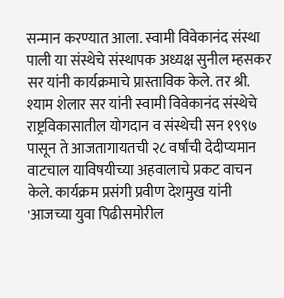सन्मान करण्यात आला. स्वामी विवेकानंद संस्था पाली या संस्थेचे संस्थापक अध्यक्ष सुनील म्हसकर सर यांनी कार्यक्रमाचे प्रास्ताविक केले. तर श्री. श्याम शेलार सर यांनी स्वामी विवेकानंद संस्थेचे राष्ट्रविकासातील योगदान व संस्थेची सन १९९७ पासून ते आजतागायतची २८ वर्षांची देदीप्यमान वाटचाल याविषयीच्या अहवालाचे प्रकट वाचन केले. कार्यक्रम प्रसंगी प्रवीण देशमुख यांनी
'आजच्या युवा पिढीसमोरील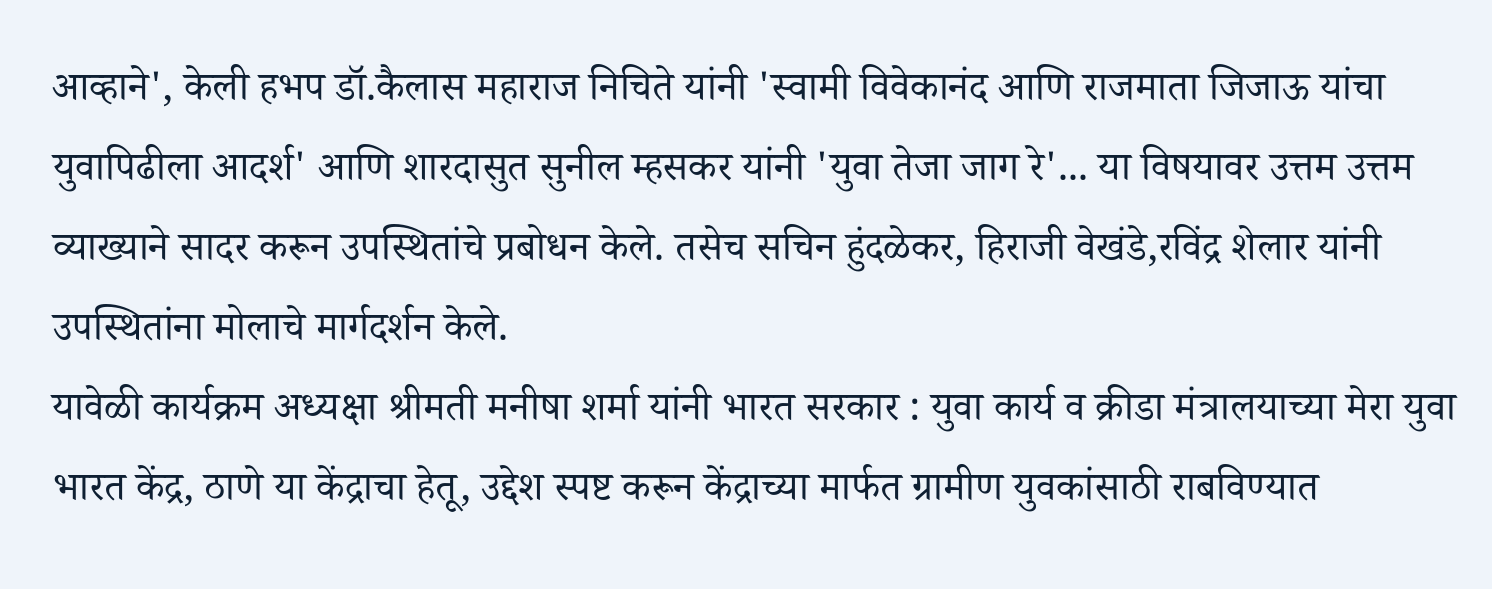आव्हाने', केली हभप डॉ.कैलास महाराज निचिते यांनी 'स्वामी विवेकानंद आणि राजमाता जिजाऊ यांचा युवापिढीला आदर्श' आणि शारदासुत सुनील म्हसकर यांनी 'युवा तेजा जाग रे'... या विषयावर उत्तम उत्तम व्याख्याने सादर करून उपस्थितांचे प्रबोधन केले. तसेच सचिन हुंदळेकर, हिराजी वेखंडे,रविंद्र शेलार यांनी उपस्थितांना मोलाचे मार्गदर्शन केले.
यावेळी कार्यक्रम अध्यक्षा श्रीमती मनीषा शर्मा यांनी भारत सरकार : युवा कार्य व क्रीडा मंत्रालयाच्या मेरा युवा भारत केंद्र, ठाणे या केंद्राचा हेतू, उद्देश स्पष्ट करून केंद्राच्या मार्फत ग्रामीण युवकांसाठी राबविण्यात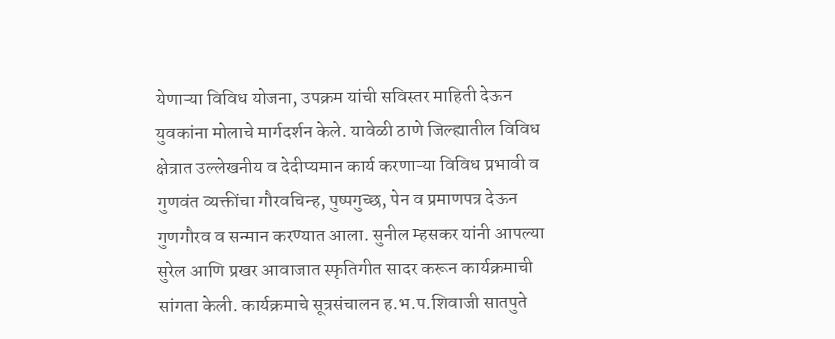येणाऱ्या विविध योजना, उपक्रम यांची सविस्तर माहिती देऊन युवकांना मोलाचे मार्गदर्शन केले. यावेळी ठाणे जिल्ह्यातील विविध क्षेत्रात उल्लेखनीय व देदीप्यमान कार्य करणाऱ्या विविध प्रभावी व गुणवंत व्यक्तींचा गौरवचिन्ह, पुष्पगुच्छ, पेन व प्रमाणपत्र देऊन गुणगौरव व सन्मान करण्यात आला. सुनील म्हसकर यांनी आपल्या सुरेल आणि प्रखर आवाजात स्फृतिगीत सादर करून कार्यक्रमाची सांगता केली. कार्यक्रमाचे सूत्रसंचालन ह.भ.प.शिवाजी सातपुते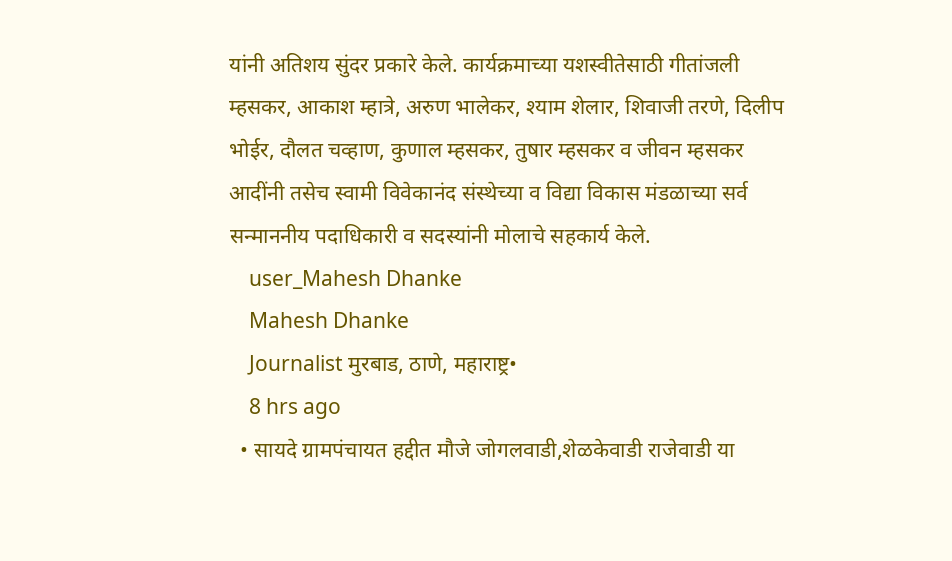यांनी अतिशय सुंदर प्रकारे केले. कार्यक्रमाच्या यशस्वीतेसाठी गीतांजली म्हसकर, आकाश म्हात्रे, अरुण भालेकर, श्याम शेलार, शिवाजी तरणे, दिलीप भोईर, दौलत चव्हाण, कुणाल म्हसकर, तुषार म्हसकर व जीवन म्हसकर आदींनी तसेच स्वामी विवेकानंद संस्थेच्या व विद्या विकास मंडळाच्या सर्व सन्माननीय पदाधिकारी व सदस्यांनी मोलाचे सहकार्य केले.
    user_Mahesh Dhanke
    Mahesh Dhanke
    Journalist मुरबाड, ठाणे, महाराष्ट्र•
    8 hrs ago
  • सायदे ग्रामपंचायत हद्दीत मौजे जोगलवाडी,शेळकेवाडी राजेवाडी या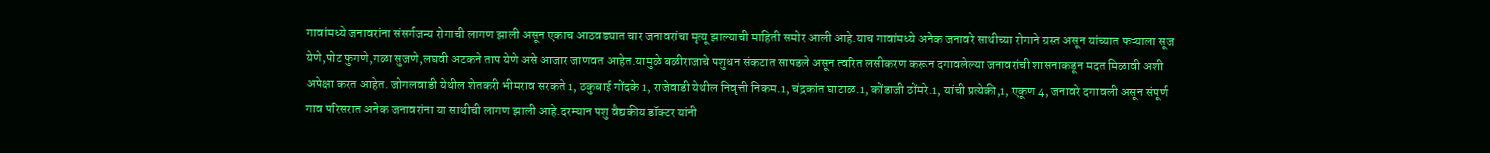गावांमध्ये जनावरांना संसर्गजन्य रोगाची लागण झाली असून एकाच आठवड्यात चार जनावरांचा मृत्यू झाल्याची माहिती समोर आली आहे.याच गावांमध्ये अनेक जनावरे साथीच्या रोगाने ग्रस्त असून यांच्यात फऱ्याला सूज येणे,पोट फुगणे,गळा सुजणे,लघवी अटकने ताप येणे असे आजार जाणवत आहेत.यामुळे बळीराजाचे पशुधन संकटात सापडले असून त्वरित लसीकरण करून दगावलेल्या जनावरांची शासनाकडून मदत मिळावी अशी अपेक्षा करत आहेत. जोगलवाडी येथील शेतकरी भीमराव सरकते 1, ठकुबाई गोंदके 1, राजेवाडी येथील निवृत्ती निकम.1, चंद्रकांत घाटाळ.1, कोंडाजी ठोंमरे.1, यांची प्रत्येकी,1, एकूण 4, जनावरे दगावली असून संपूर्ण गाव परिसरात अनेक जनावरांना या साथीची लागण झाली आहे.दरम्यान पशु वैद्यकीय डॉक्टर यांनी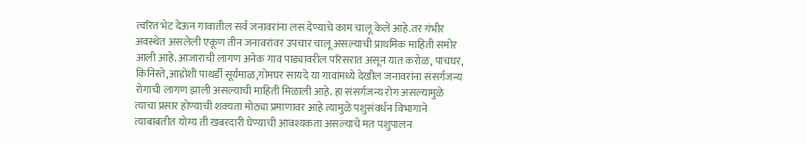त्वरित भेट देऊन गावातील सर्व जनावरांना लस देण्याचे काम चालू केले आहे.तर गंभीर अवस्थेत असलेली एकूण तीन जनावरांवर उपचार चालू असल्याची प्राथमिक माहिती समोर आली आहे.आजाराची लागण अनेक गाव पाड्यावरील परिसरात असून यात करोळ, पाचघर, किनिस्ते,आडोशी पाथर्डी सूर्यमाळ,गोमघर सायदे या गावांमध्ये देखील जनावरांना संसर्गजन्य रोगाची लागण झाली असल्याची माहिती मिळाली आहे. हा संसर्गजन्य रोग असल्यामुळे त्याचा प्रसार होण्याची शक्यता मोठ्या प्रमाणावर आहे त्यामुळे पशुसंवर्धन विभागाने त्याबाबतीत योग्य ती खबरदारी घेण्याची आवश्यकता असल्याचे मत पशुपालन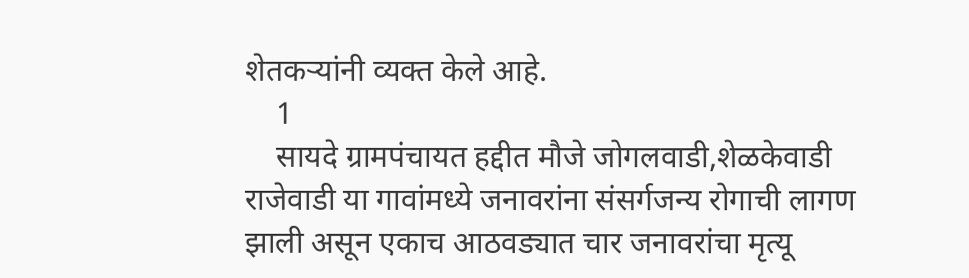शेतकऱ्यांनी व्यक्त केले आहे.
    1
    सायदे ग्रामपंचायत हद्दीत मौजे जोगलवाडी,शेळकेवाडी राजेवाडी या गावांमध्ये जनावरांना संसर्गजन्य रोगाची लागण झाली असून एकाच आठवड्यात चार जनावरांचा मृत्यू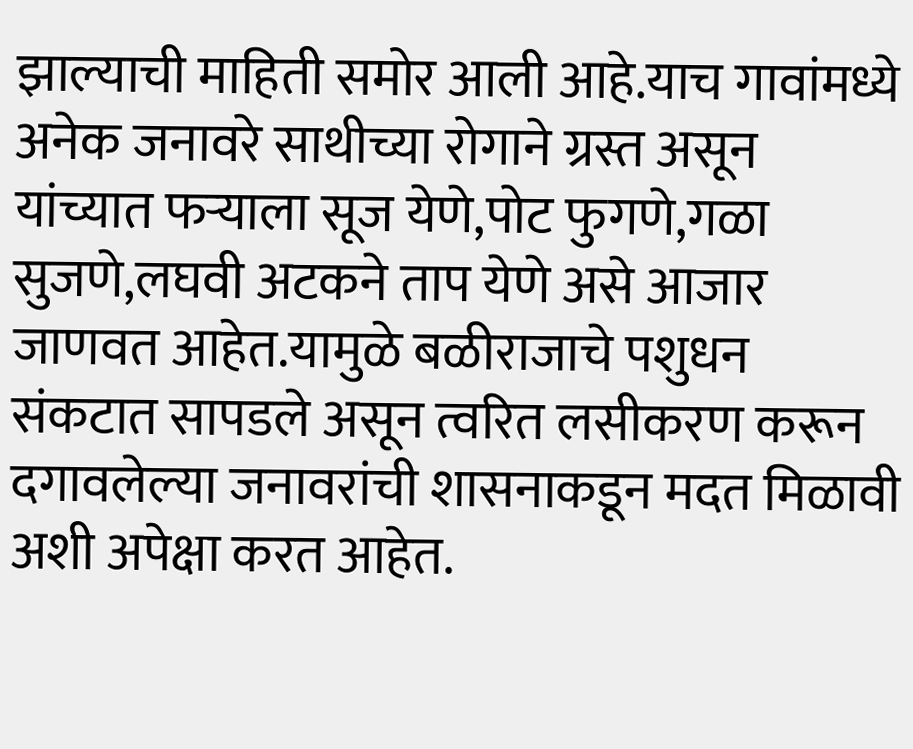झाल्याची माहिती समोर आली आहे.याच गावांमध्ये अनेक जनावरे साथीच्या रोगाने ग्रस्त असून यांच्यात फऱ्याला सूज येणे,पोट फुगणे,गळा सुजणे,लघवी अटकने ताप येणे असे आजार जाणवत आहेत.यामुळे बळीराजाचे पशुधन संकटात सापडले असून त्वरित लसीकरण करून दगावलेल्या जनावरांची शासनाकडून मदत मिळावी अशी अपेक्षा करत आहेत.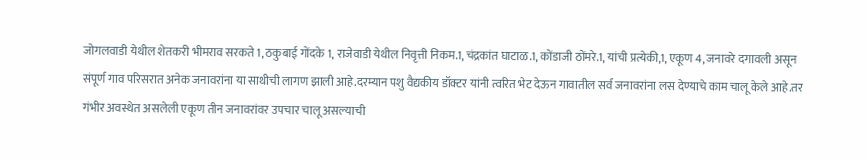जोगलवाडी येथील शेतकरी भीमराव सरकते 1, ठकुबाई गोंदके 1, राजेवाडी येथील निवृत्ती निकम.1, चंद्रकांत घाटाळ.1, कोंडाजी ठोंमरे.1, यांची प्रत्येकी,1, एकूण 4, जनावरे दगावली असून संपूर्ण गाव परिसरात अनेक जनावरांना या साथीची लागण झाली आहे.दरम्यान पशु वैद्यकीय डॉक्टर यांनी त्वरित भेट देऊन गावातील सर्व जनावरांना लस देण्याचे काम चालू केले आहे.तर गंभीर अवस्थेत असलेली एकूण तीन जनावरांवर उपचार चालू असल्याची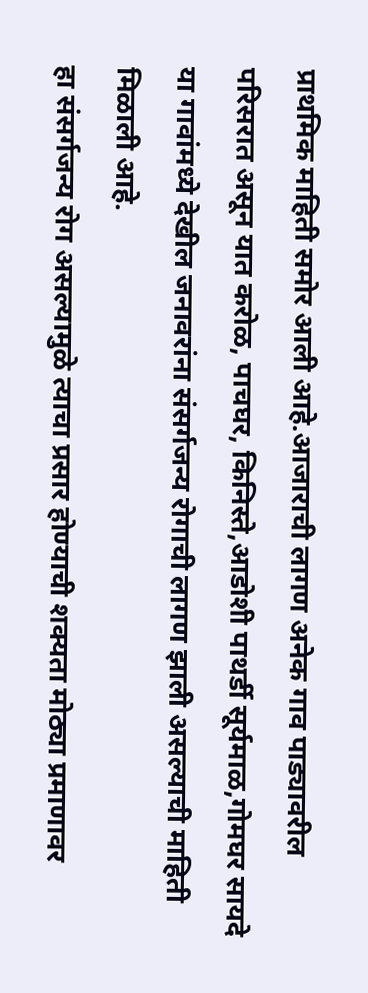प्राथमिक माहिती समोर आली आहे.आजाराची लागण अनेक गाव पाड्यावरील परिसरात असून यात करोळ, पाचघर, किनिस्ते,आडोशी पाथर्डी सूर्यमाळ,गोमघर सायदे या गावांमध्ये देखील जनावरांना संसर्गजन्य रोगाची लागण झाली असल्याची माहिती मिळाली आहे.
हा संसर्गजन्य रोग असल्यामुळे त्याचा प्रसार होण्याची शक्यता मोठ्या प्रमाणावर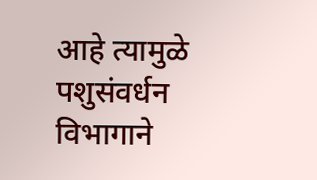आहे त्यामुळे पशुसंवर्धन विभागाने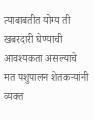त्याबाबतीत योग्य ती खबरदारी घेण्याची आवश्यकता असल्याचे मत पशुपालन शेतकऱ्यांनी व्यक्त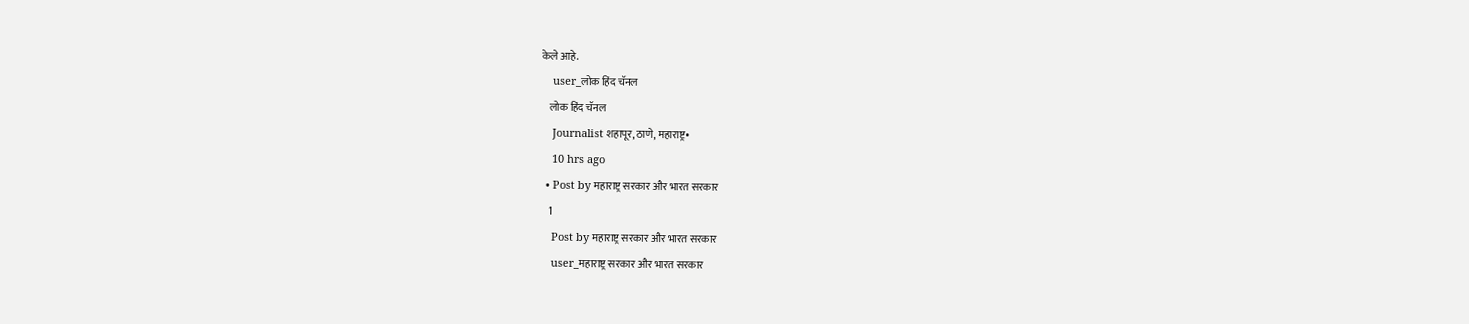केले आहे.
    user_लोक हिंद चॅनल
    लोक हिंद चॅनल
    Journalist शहापूर, ठाणे, महाराष्ट्र•
    10 hrs ago
  • Post by महाराष्ट्र सरकार और भारत सरकार
    1
    Post by महाराष्ट्र सरकार और भारत सरकार
    user_महाराष्ट्र सरकार और भारत सरकार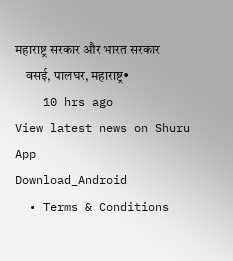महाराष्ट्र सरकार और भारत सरकार
    वसई, पालघर, महाराष्ट्र•
    10 hrs ago
View latest news on Shuru App
Download_Android
  • Terms & Conditions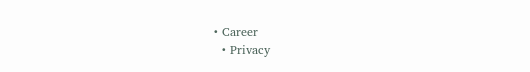• Career
  • Privacy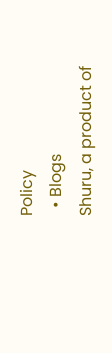Policy
  • Blogs
Shuru, a product of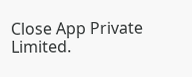Close App Private Limited.